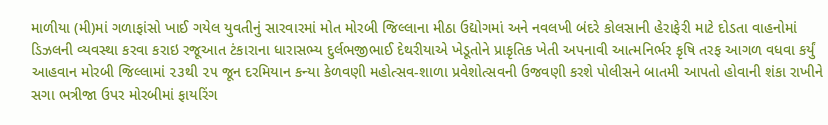માળીયા (મી)માં ગળાફાંસો ખાઈ ગયેલ યુવતીનું સારવારમાં મોત મોરબી જિલ્લાના મીઠા ઉદ્યોગમાં અને નવલખી બંદરે કોલસાની હેરાફેરી માટે દોડતા વાહનોમાં ડિઝલની વ્યવસ્થા કરવા કરાઇ રજૂઆત ટંકારાના ધારાસભ્ય દુર્લભજીભાઈ દેથરીયાએ ખેડૂતોને પ્રાકૃતિક ખેતી અપનાવી આત્મનિર્ભર કૃષિ તરફ આગળ વધવા કર્યું આહવાન મોરબી જિલ્લામાં ૨૩થી ૨૫ જૂન દરમિયાન કન્યા કેળવણી મહોત્સવ-શાળા પ્રવેશોત્સવની ઉજવણી કરશે પોલીસને બાતમી આપતો હોવાની શંકા રાખીને સગા ભત્રીજા ઉપર મોરબીમાં ફાયરિંગ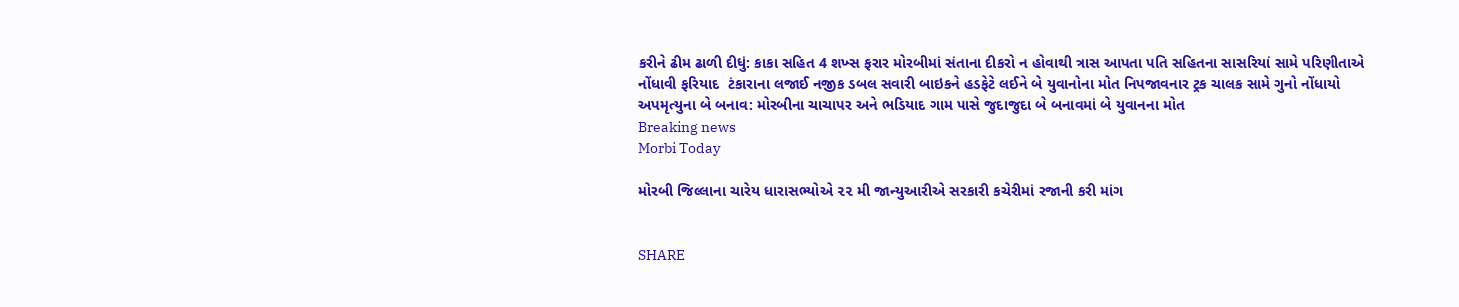કરીને ઢીમ ઢાળી દીધું: કાકા સહિત 4 શખ્સ ફરાર મોરબીમાં સંતાના દીકરો ન હોવાથી ત્રાસ આપતા પતિ સહિતના સાસરિયાં સામે પરિણીતાએ નોંધાવી ફરિયાદ  ટંકારાના લજાઈ નજીક ડબલ સવારી બાઇકને હડફેટે લઈને બે યુવાનોના મોત નિપજાવનાર ટ્રક ચાલક સામે ગુનો નોંધાયો અપમૃત્યુના બે બનાવ: મોરબીના ચાચાપર અને ભડિયાદ ગામ પાસે જુદાજુદા બે બનાવમાં બે યુવાનના મોત
Breaking news
Morbi Today

મોરબી જિલ્લાના ચારેય ધારાસભ્યોએ ૨૨ મી જાન્યુઆરીએ સરકારી કચેરીમાં રજાની કરી માંગ


SHARE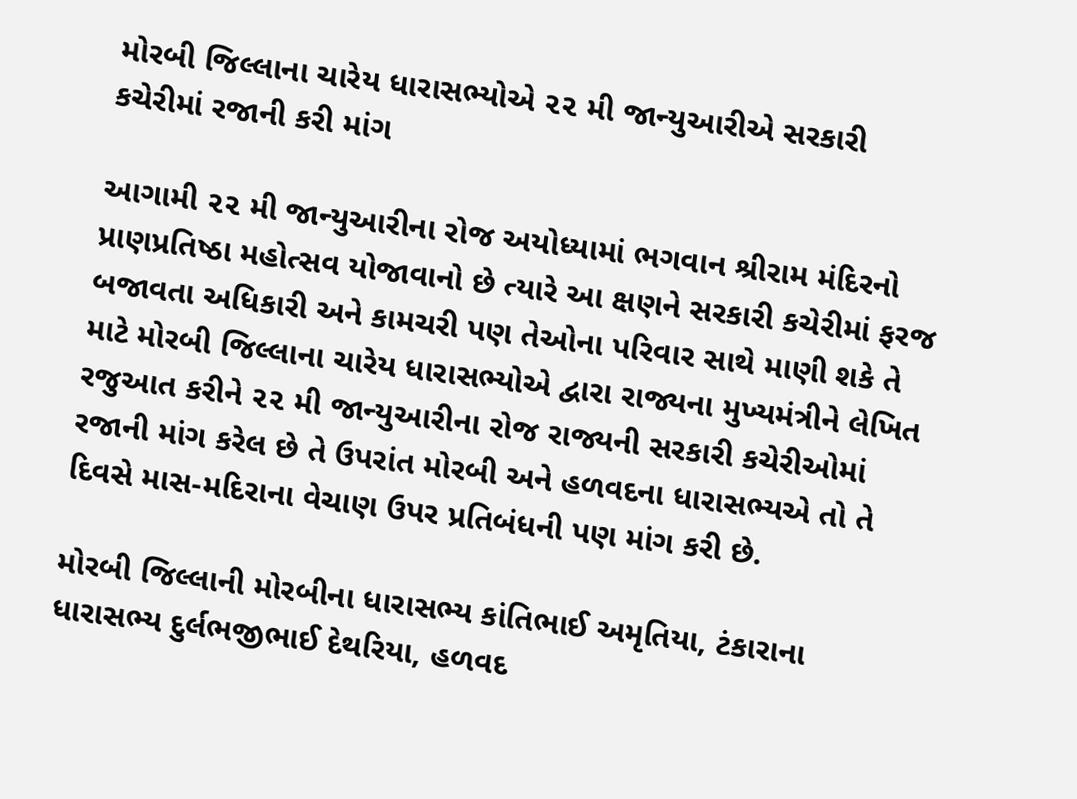મોરબી જિલ્લાના ચારેય ધારાસભ્યોએ ૨૨ મી જાન્યુઆરીએ સરકારી કચેરીમાં રજાની કરી માંગ

આગામી ૨૨ મી જાન્યુઆરીના રોજ અયોધ્યામાં ભગવાન શ્રીરામ મંદિરનો પ્રાણપ્રતિષ્ઠા મહોત્સવ યોજાવાનો છે ત્યારે આ ક્ષણને સરકારી કચેરીમાં ફરજ બજાવતા અધિકારી અને કામચરી પણ તેઓના પરિવાર સાથે માણી શકે તે માટે મોરબી જિલ્લાના ચારેય ધારાસભ્યોએ દ્વારા રાજ્યના મુખ્યમંત્રીને લેખિત રજુઆત કરીને ૨૨ મી જાન્યુઆરીના રોજ રાજ્યની સરકારી કચેરીઓમાં રજાની માંગ કરેલ છે તે ઉપરાંત મોરબી અને હળવદના ધારાસભ્યએ તો તે દિવસે માસ-મદિરાના વેચાણ ઉપર પ્રતિબંધની પણ માંગ કરી છે.

મોરબી જિલ્લાની મોરબીના ધારાસભ્ય કાંતિભાઈ અમૃતિયા, ટંકારાના ધારાસભ્ય દુર્લભજીભાઈ દેથરિયા, હળવદ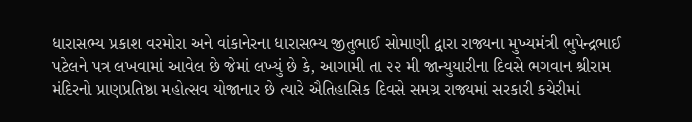ધારાસભ્ય પ્રકાશ વરમોરા અને વાંકાનેરના ધારાસભ્ય જીતુભાઈ સોમાણી દ્વારા રાજ્યના મુખ્યમંત્રી ભુપેન્દ્રભાઈ પટેલને પત્ર લખવામાં આવેલ છે જેમાં લખ્યું છે કે, આગામી તા ૨૨ મી જાન્યુયારીના દિવસે ભગવાન શ્રીરામ મંદિરનો પ્રાણપ્રતિષ્ઠા મહોત્સવ યોજાનાર છે ત્યારે ઐતિહાસિક દિવસે સમગ્ર રાજ્યમાં સરકારી કચેરીમાં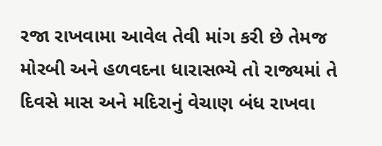રજા રાખવામા આવેલ તેવી માંગ કરી છે તેમજ મોરબી અને હળવદના ધારાસભ્યે તો રાજ્યમાં તે દિવસે માસ અને મદિરાનું વેચાણ બંધ રાખવા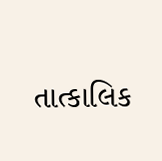તાત્કાલિક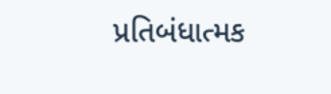પ્રતિબંધાત્મક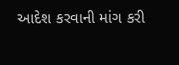આદેશ કરવાની માંગ કરી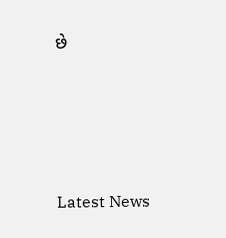છે






Latest News